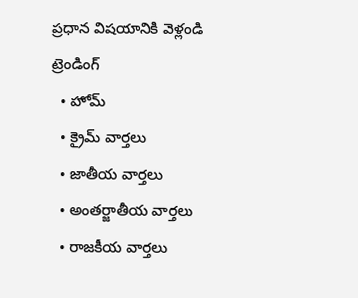ప్రధాన విషయానికి వెళ్లండి
ట్రెండింగ్
  • హోమ్
  • క్రైమ్ వార్తలు
  • జాతీయ వార్తలు
  • అంతర్జాతీయ వార్తలు
  • రాజకీయ వార్తలు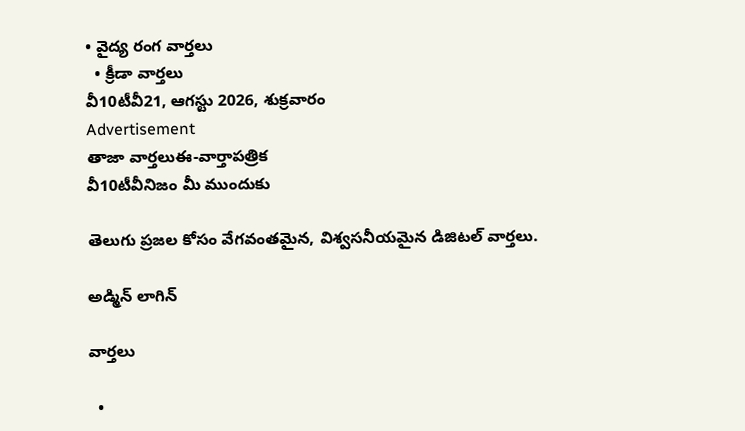• వైద్య రంగ వార్తలు
  • క్రీడా వార్తలు
వీ10టీవీ21, ఆగస్టు 2026, శుక్రవారం
Advertisement
తాజా వార్తలుఈ-వార్తాపత్రిక
వీ10టీవీనిజం మీ ముందుకు

తెలుగు ప్రజల కోసం వేగవంతమైన, విశ్వసనీయమైన డిజిటల్ వార్తలు.

అడ్మిన్ లాగిన్

వార్తలు

  •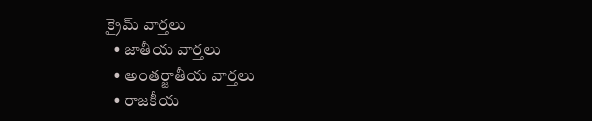క్రైమ్ వార్తలు
  • జాతీయ వార్తలు
  • అంతర్జాతీయ వార్తలు
  • రాజకీయ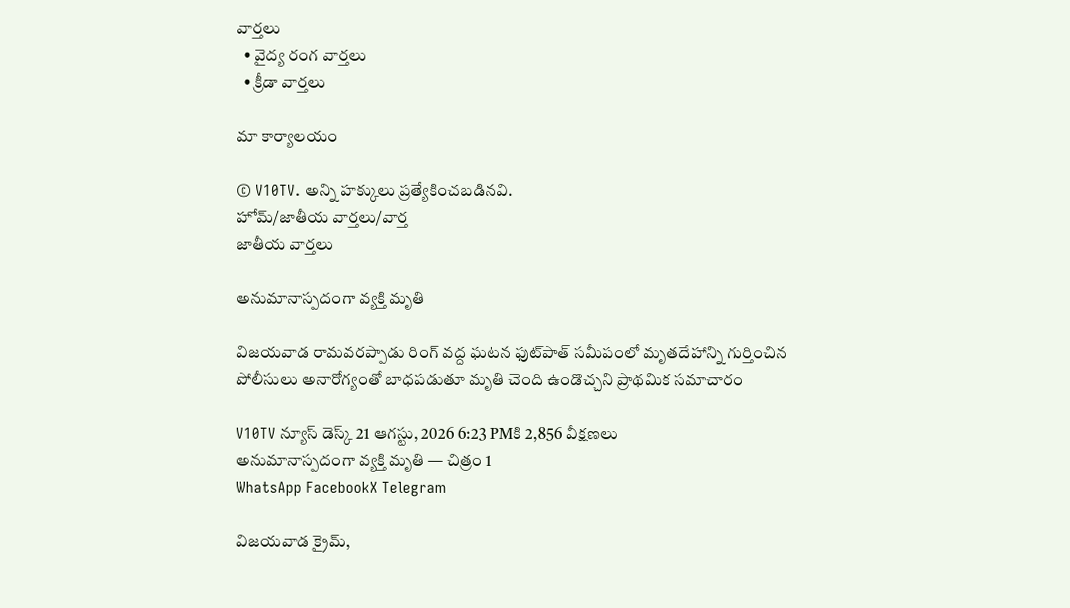వార్తలు
  • వైద్య రంగ వార్తలు
  • క్రీడా వార్తలు

మా కార్యాలయం

© V10TV. అన్ని హక్కులు ప్రత్యేకించబడినవి.
హోమ్/జాతీయ వార్తలు/వార్త
జాతీయ వార్తలు

అనుమానాస్పదంగా వ్యక్తి మృతి

విజయవాడ రామవరప్పాడు రింగ్ వద్ద ఘటన ఫుట్‌పాత్ సమీపంలో మృతదేహాన్ని గుర్తించిన పోలీసులు అనారోగ్యంతో బాధపడుతూ మృతి చెంది ఉండొచ్చని ప్రాథమిక సమాచారం

V10TV న్యూస్ డెస్క్ 21 ఆగస్టు, 2026 6:23 PMకి 2,856 వీక్షణలు
అనుమానాస్పదంగా వ్యక్తి మృతి — చిత్రం 1
WhatsApp FacebookX Telegram

విజయవాడ క్రైమ్,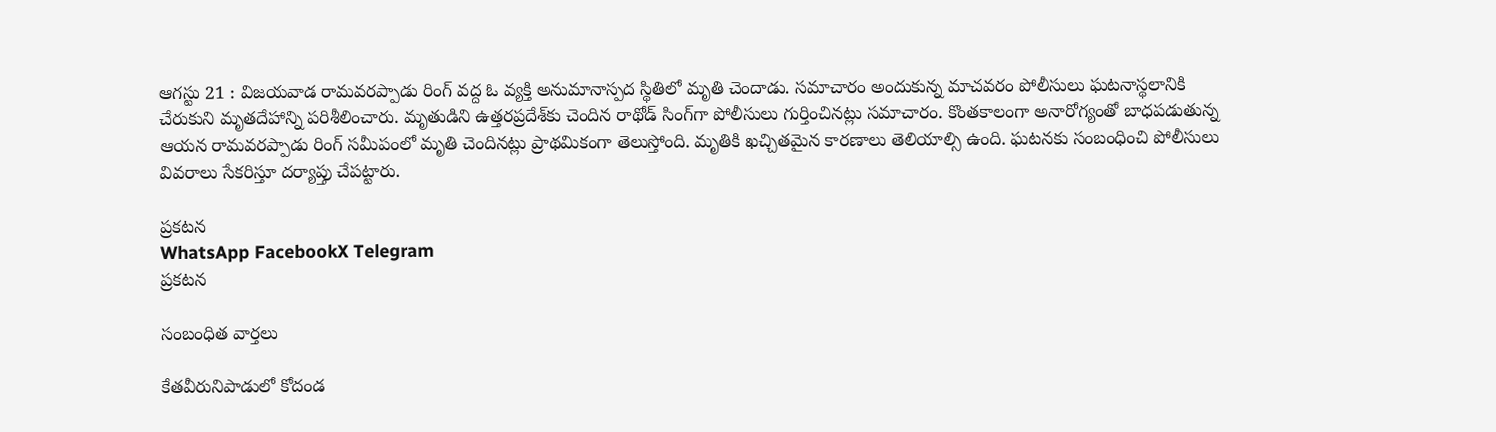ఆగస్టు 21 : విజయవాడ రామవరప్పాడు రింగ్ వద్ద ఓ వ్యక్తి అనుమానాస్పద స్థితిలో మృతి చెందాడు. సమాచారం అందుకున్న మాచవరం పోలీసులు ఘటనాస్థలానికి చేరుకుని మృతదేహాన్ని పరిశీలించారు. మృతుడిని ఉత్తరప్రదేశ్‌కు చెందిన రాథోడ్ సింగ్‌గా పోలీసులు గుర్తించినట్లు సమాచారం. కొంతకాలంగా అనారోగ్యంతో బాధపడుతున్న ఆయన రామవరప్పాడు రింగ్ సమీపంలో మృతి చెందినట్లు ప్రాథమికంగా తెలుస్తోంది. మృతికి ఖచ్చితమైన కారణాలు తెలియాల్సి ఉంది. ఘటనకు సంబంధించి పోలీసులు వివరాలు సేకరిస్తూ దర్యాప్తు చేపట్టారు.

ప్రకటన
WhatsApp FacebookX Telegram
ప్రకటన

సంబంధిత వార్తలు

కేతవీరునిపాడులో కోదండ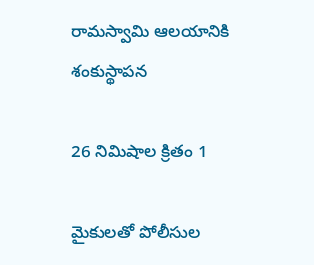రామస్వామి ఆలయానికి శంకుస్థాపన

26 నిమిషాల క్రితం 1

మైకులతో పోలీసుల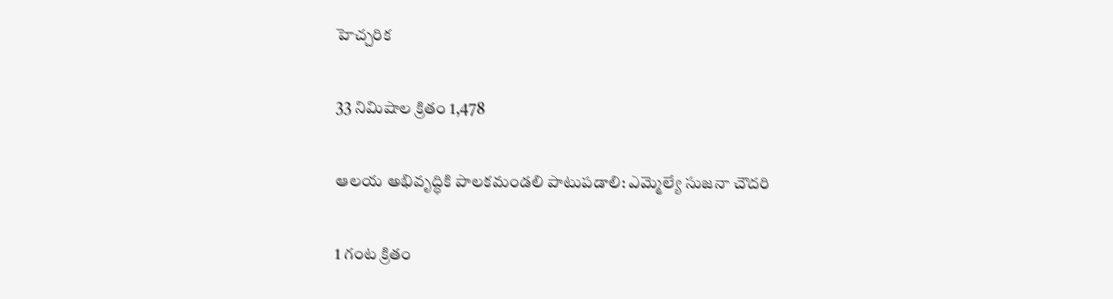హెచ్చరిక

33 నిమిషాల క్రితం 1,478

ఆలయ అభివృద్ధికి పాలకమండలి పాటుపడాలి: ఎమ్మెల్యే సుజనా చౌదరి

1 గంట క్రితం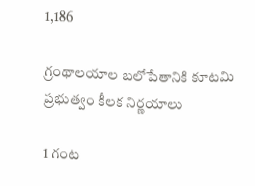1,186

గ్రంథాలయాల బలోపేతానికి కూటమి ప్రభుత్వం కీలక నిర్ణయాలు

1 గంట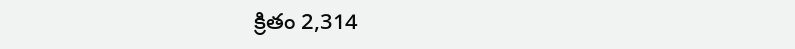క్రితం 2,314